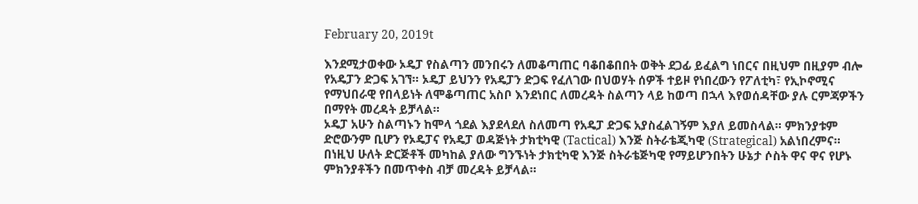February 20, 2019t

እንደሚታወቀው ኦዴፓ የስልጣን መንበሩን ለመቆጣጠር ባቆበቆበበት ወቅት ደጋፊ ይፈልግ ነበርና በዚህም በዚያም ብሎ የአዴፓን ድጋፍ አገኘ። ኦዴፓ ይህንን የአዴፓን ድጋፍ የፈለገው በህወሃት ሰዎች ተይዞ የነበረውን የፖለቲካ፣ የኢኮኖሚና የማህበራዊ የበላይነት ለሞቆጣጠር አስቦ እንደነበር ለመረዳት ስልጣን ላይ ከወጣ በኋላ እየወሰዳቸው ያሉ ርምጃዎችን በማየት መረዳት ይቻላል።
ኦዴፓ አሁን ስልጣኑን ከሞላ ጎደል እያደላደለ ስለመጣ የአዴፓ ድጋፍ አያስፈልገኝም እያለ ይመስላል። ምክንያቱም ድሮውንም ቢሆን የኦዴፓና የአዴፓ ወዳጅነት ታክቲካዊ (Tactical) እንጅ ስትራቴጂካዊ (Strategical) አልነበረምና። በነዚህ ሁለት ድርጅቶች መካከል ያለው ግንኙነት ታክቲካዊ እንጅ ስትራቴጅካዊ የማይሆንበትን ሁኔታ ሶስት ዋና ዋና የሆኑ ምክንያቶችን በመጥቀስ ብቻ መረዳት ይቻላል።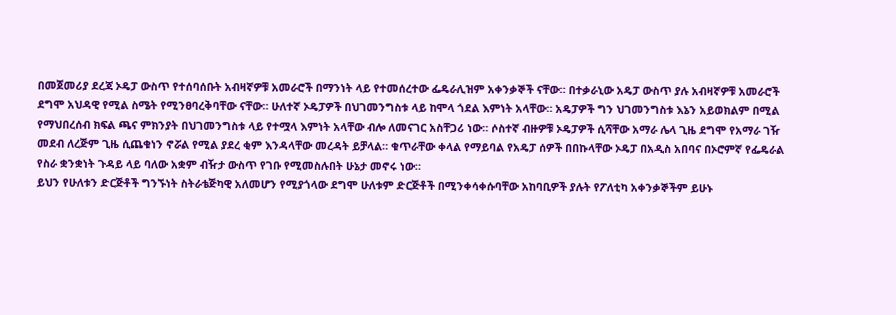በመጀመሪያ ደረጃ ኦዴፓ ውስጥ የተሰባሰቡት አብዛኛዎቹ አመራሮች በማንነት ላይ የተመሰረተው ፌዴራሊዝም አቀንቃኞች ናቸው። በተቃራኒው አዴፓ ውስጥ ያሉ አብዛኛዎቹ አመራሮች ደግሞ አህዳዊ የሚል ስሜት የሚንፀባረቅባቸው ናቸው። ሁለተኛ ኦዴፓዎች በህገመንግስቱ ላይ ከሞላ ጎደል እምነት አላቸው። አዴፓዎች ግን ህገመንግስቱ እኔን አይወክልም በሚል የማህበረሰብ ክፍል ጫና ምክንያት በህገመንግስቱ ላይ የተሟላ እምነት አላቸው ብሎ ለመናገር አስቸጋሪ ነው። ሶስተኛ ብዙዎቹ ኦዴፓዎች ሲሻቸው አማራ ሌላ ጊዜ ደግሞ የአማራ ገዥ መደብ ለረጅም ጊዜ ሲጨቁነን ኖሯል የሚል ያደረ ቂም እንዳላቸው መረዳት ይቻላል። ቁጥራቸው ቀላል የማይባል የአዴፓ ሰዎች በበኩላቸው ኦዴፓ በአዲስ አበባና በኦሮምኛ የፌዴራል የስራ ቋንቋነት ጉዳይ ላይ ባለው አቋም ብዥታ ውስጥ የገቡ የሚመስሉበት ሁኔታ መኖሩ ነው።
ይህን የሁለቱን ድርጅቶች ግንኙነት ስትራቴጅካዊ አለመሆን የሚያጎላው ደግሞ ሁለቱም ድርጅቶች በሚንቀሳቀሱባቸው አከባቢዎች ያሉት የፖለቲካ አቀንቃኞችም ይሁኑ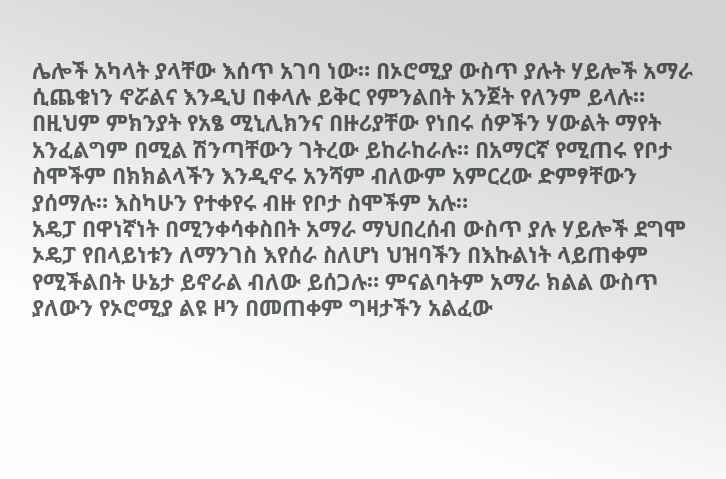ሌሎች አካላት ያላቸው እሰጥ አገባ ነው። በኦሮሚያ ውስጥ ያሉት ሃይሎች አማራ ሲጨቁነን ኖሯልና እንዲህ በቀላሉ ይቅር የምንልበት አንጀት የለንም ይላሉ። በዚህም ምክንያት የአፄ ሚኒሊክንና በዙሪያቸው የነበሩ ሰዎችን ሃውልት ማየት አንፈልግም በሚል ሽንጣቸውን ገትረው ይከራከራሉ። በአማርኛ የሚጠሩ የቦታ ስሞችም በክክልላችን እንዲኖሩ አንሻም ብለውም አምርረው ድምፃቸውን ያሰማሉ። እስካሁን የተቀየሩ ብዙ የቦታ ስሞችም አሉ።
አዴፓ በዋነኛነት በሚንቀሳቀስበት አማራ ማህበረሰብ ውስጥ ያሉ ሃይሎች ደግሞ ኦዴፓ የበላይነቱን ለማንገስ እየሰራ ስለሆነ ህዝባችን በእኩልነት ላይጠቀም የሚችልበት ሁኔታ ይኖራል ብለው ይሰጋሉ። ምናልባትም አማራ ክልል ውስጥ ያለውን የኦሮሚያ ልዩ ዞን በመጠቀም ግዛታችን አልፈው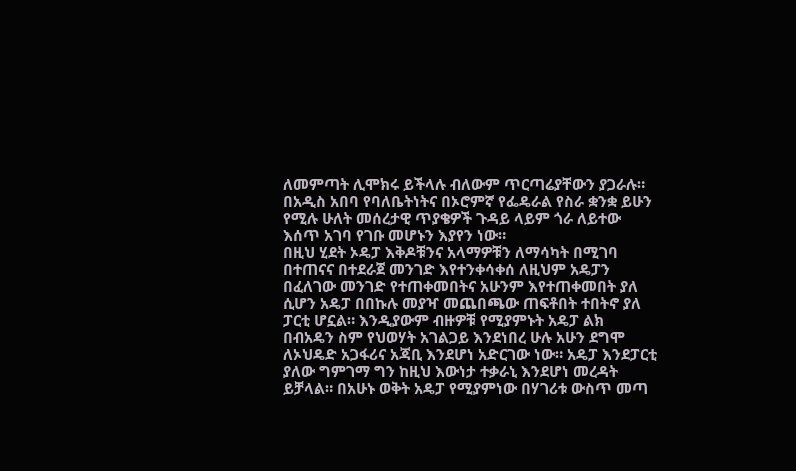ለመምጣት ሊሞክሩ ይችላሉ ብለውም ጥርጣሬያቸውን ያጋራሉ። በአዲስ አበባ የባለቤትነትና በኦሮምኛ የፌዴራል የስራ ቋንቋ ይሁን የሚሉ ሁለት መሰረታዊ ጥያቄዎች ጉዳይ ላይም ጎራ ለይተው እሰጥ አገባ የገቡ መሆኑን እያየን ነው።
በዚህ ሂደት ኦዴፓ እቅዶቹንና አላማዎቹን ለማሳካት በሚገባ በተጠናና በተደራጀ መንገድ እየተንቀሳቀሰ ለዚህም አዴፓን በፈለገው መንገድ የተጠቀመበትና አሁንም እየተጠቀመበት ያለ ሲሆን አዴፓ በበኩሉ መያዣ መጨበጫው ጠፍቶበት ተበትኖ ያለ ፓርቲ ሆኗል። እንዲያውም ብዙዎቹ የሚያምኑት አዴፓ ልክ በብአዴን ስም የህወሃት አገልጋይ እንደነበረ ሁሉ አሁን ደግሞ ለኦህዴድ አጋፋሪና አጃቢ እንደሆነ አድርገው ነው። አዴፓ እንደፓርቲ ያለው ግምገማ ግን ከዚህ እውነታ ተቃራኒ እንደሆነ መረዳት ይቻላል። በአሁኑ ወቅት አዴፓ የሚያምነው በሃገሪቱ ውስጥ መጣ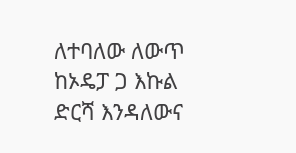ለተባለው ለውጥ ከኦዴፓ ጋ እኩል ድርሻ እንዳለውና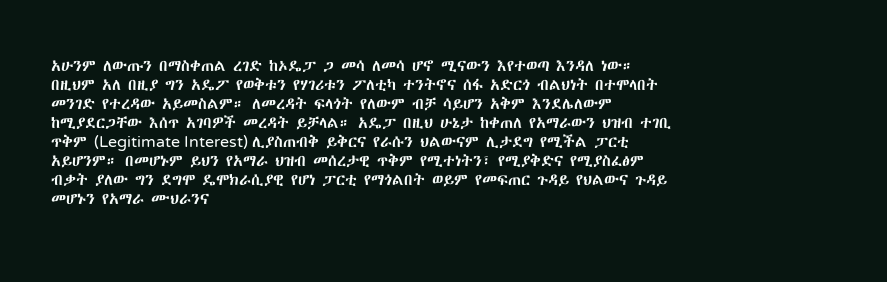አሁንም ለውጡን በማስቀጠል ረገድ ከኦዴፓ ጋ መሳ ለመሳ ሆኖ ሚናውን እየተወጣ እንዳለ ነው። በዚህም አለ በዚያ ግን አዴፖ የወቅቱን የሃገሪቱን ፖለቲካ ተንትኖና ሰፋ አድርጎ ብልህነት በተሞላበት መንገድ የተረዳው አይመስልም። ለመረዳት ፍላጎት የለውም ብቻ ሳይሆን አቅም እንደሌለውም ከሚያደርጋቸው እሰጥ አገባዎች መረዳት ይቻላል። አዴፓ በዚህ ሁኔታ ከቀጠለ የአማራውን ህዝብ ተገቢ ጥቅም (Legitimate Interest) ሊያስጠብቅ ይቅርና የራሱን ህልውናም ሊታደግ የሚችል ፓርቲ አይሆንም። በመሆኑም ይህን የአማራ ህዝብ መሰረታዊ ጥቅም የሚተነትን፣ የሚያቅድና የሚያስፈፅም ብቃት ያለው ግን ደግሞ ዴሞክራሲያዊ የሆነ ፓርቲ የማጎልበት ወይም የመፍጠር ጉዳይ የህልውና ጉዳይ መሆኑን የአማራ ሙህራንና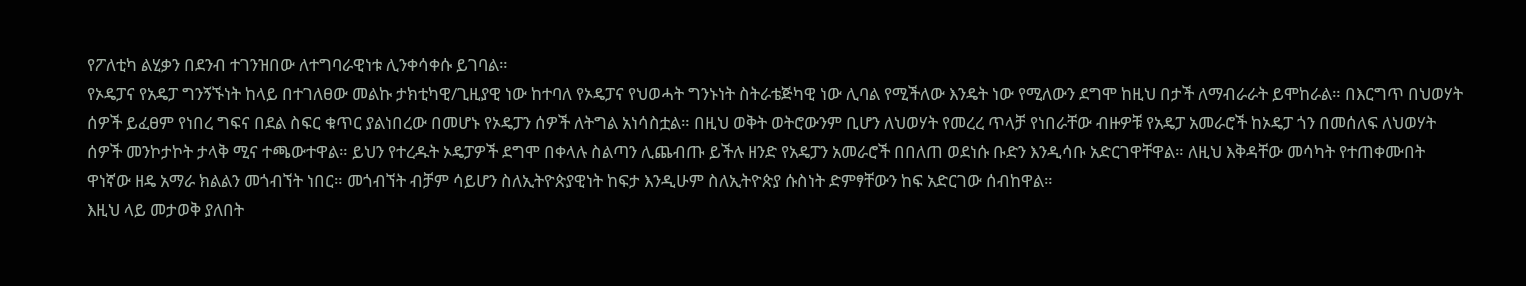የፖለቲካ ልሂቃን በደንብ ተገንዝበው ለተግባራዊነቱ ሊንቀሳቀሱ ይገባል።
የኦዴፓና የአዴፓ ግንኝኙነት ከላይ በተገለፀው መልኩ ታክቲካዊ/ጊዚያዊ ነው ከተባለ የኦዴፓና የህወሓት ግንኑነት ስትራቴጅካዊ ነው ሊባል የሚችለው እንዴት ነው የሚለውን ደግሞ ከዚህ በታች ለማብራራት ይሞከራል። በእርግጥ በህወሃት ሰዎች ይፈፀም የነበረ ግፍና በደል ስፍር ቁጥር ያልነበረው በመሆኑ የኦዴፓን ሰዎች ለትግል አነሳስቷል። በዚህ ወቅት ወትሮውንም ቢሆን ለህወሃት የመረረ ጥላቻ የነበራቸው ብዙዎቹ የአዴፓ አመራሮች ከኦዴፓ ጎን በመሰለፍ ለህወሃት ሰዎች መንኮታኮት ታላቅ ሚና ተጫውተዋል። ይህን የተረዱት ኦዴፓዎች ደግሞ በቀላሉ ስልጣን ሊጨብጡ ይችሉ ዘንድ የአዴፓን አመራሮች በበለጠ ወደነሱ ቡድን እንዲሳቡ አድርገዋቸዋል። ለዚህ እቅዳቸው መሳካት የተጠቀሙበት ዋነኛው ዘዴ አማራ ክልልን መጎብኘት ነበር። መጎብኘት ብቻም ሳይሆን ስለኢትዮጵያዊነት ከፍታ እንዲሁም ስለኢትዮጵያ ሱስነት ድምፃቸውን ከፍ አድርገው ሰብከዋል።
እዚህ ላይ መታወቅ ያለበት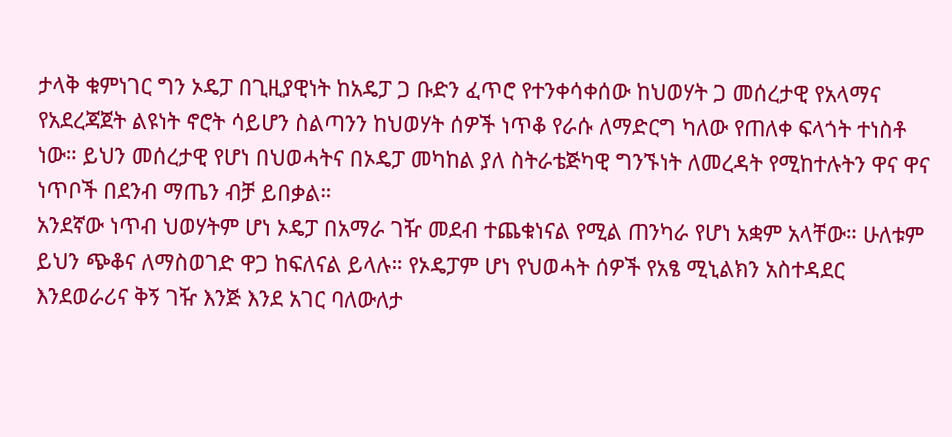ታላቅ ቁምነገር ግን ኦዴፓ በጊዚያዊነት ከአዴፓ ጋ ቡድን ፈጥሮ የተንቀሳቀሰው ከህወሃት ጋ መሰረታዊ የአላማና የአደረጃጀት ልዩነት ኖሮት ሳይሆን ስልጣንን ከህወሃት ሰዎች ነጥቆ የራሱ ለማድርግ ካለው የጠለቀ ፍላጎት ተነስቶ ነው። ይህን መሰረታዊ የሆነ በህወሓትና በኦዴፓ መካከል ያለ ስትራቴጅካዊ ግንኙነት ለመረዳት የሚከተሉትን ዋና ዋና ነጥቦች በደንብ ማጤን ብቻ ይበቃል።
አንደኛው ነጥብ ህወሃትም ሆነ ኦዴፓ በአማራ ገዥ መደብ ተጨቁነናል የሚል ጠንካራ የሆነ አቋም አላቸው። ሁለቱም ይህን ጭቆና ለማስወገድ ዋጋ ከፍለናል ይላሉ። የኦዴፓም ሆነ የህወሓት ሰዎች የአፄ ሚኒልክን አስተዳደር እንደወራሪና ቅኝ ገዥ እንጅ እንደ አገር ባለውለታ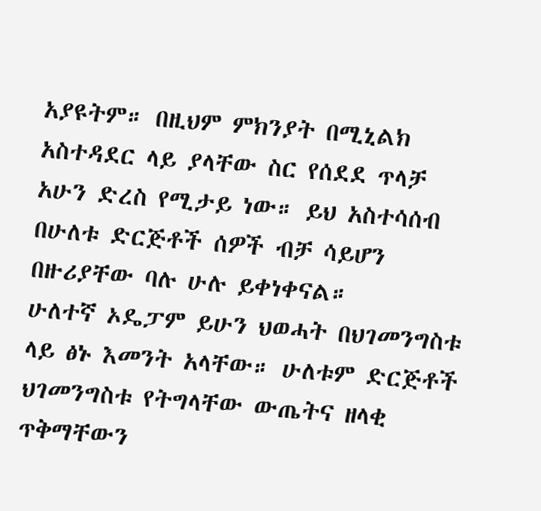አያዩትም። በዚህም ምክንያት በሚኒልክ አስተዳደር ላይ ያላቸው ስር የሰደደ ጥላቻ አሁን ድረስ የሚታይ ነው። ይህ አስተሳሰብ በሁለቱ ድርጅቶች ሰዎች ብቻ ሳይሆን በዙሪያቸው ባሉ ሁሉ ይቀነቀናል።
ሁለተኛ ኦዴፓም ይሁን ህወሓት በህገመንግስቱ ላይ ፅኑ እመንት አላቸው። ሁለቱም ድርጅቶች ህገመንግስቱ የትግላቸው ውጤትና ዘላቂ ጥቅማቸውን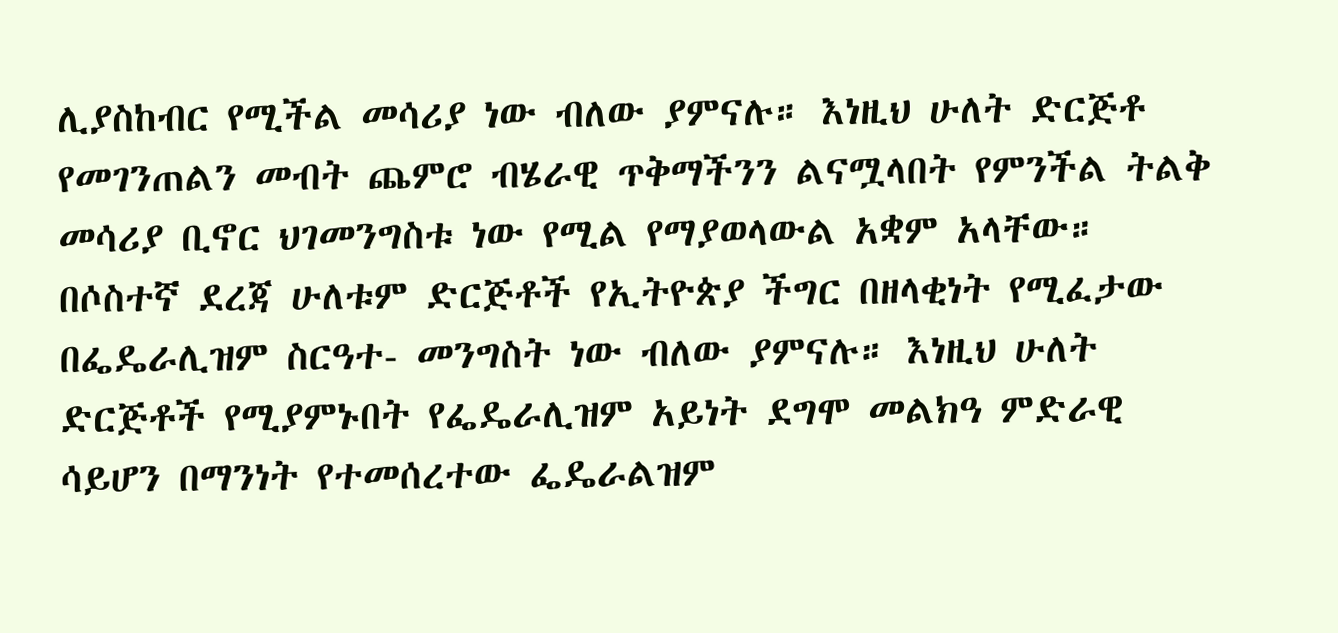ሊያስከብር የሚችል መሳሪያ ነው ብለው ያምናሉ። እነዚህ ሁለት ድርጅቶ የመገንጠልን መብት ጨምሮ ብሄራዊ ጥቅማችንን ልናሟላበት የምንችል ትልቅ መሳሪያ ቢኖር ህገመንግስቱ ነው የሚል የማያወላውል አቋም አላቸው።
በሶስተኛ ደረጃ ሁለቱም ድርጅቶች የኢትዮጵያ ችግር በዘላቂነት የሚፈታው በፌዴራሊዝም ስርዓተ- መንግስት ነው ብለው ያምናሉ። እነዚህ ሁለት ድርጅቶች የሚያምኑበት የፌዴራሊዝም አይነት ደግሞ መልክዓ ምድራዊ ሳይሆን በማንነት የተመሰረተው ፌዴራልዝም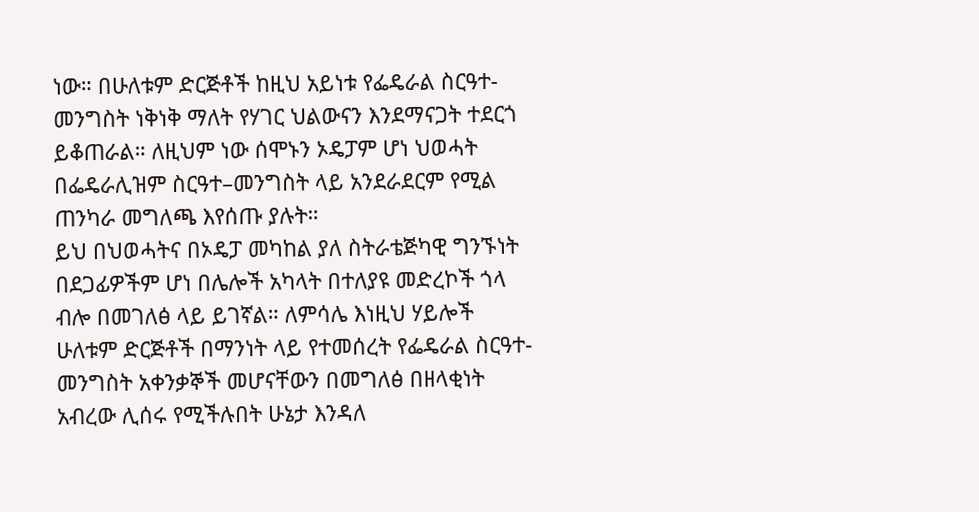ነው። በሁለቱም ድርጅቶች ከዚህ አይነቱ የፌዴራል ስርዓተ-መንግስት ነቅነቅ ማለት የሃገር ህልውናን እንደማናጋት ተደርጎ ይቆጠራል። ለዚህም ነው ሰሞኑን ኦዴፓም ሆነ ህወሓት በፌዴራሊዝም ስርዓተ–መንግስት ላይ አንደራደርም የሚል ጠንካራ መግለጫ እየሰጡ ያሉት።
ይህ በህወሓትና በኦዴፓ መካከል ያለ ስትራቴጅካዊ ግንኙነት በደጋፊዎችም ሆነ በሌሎች አካላት በተለያዩ መድረኮች ጎላ ብሎ በመገለፅ ላይ ይገኛል። ለምሳሌ እነዚህ ሃይሎች ሁለቱም ድርጅቶች በማንነት ላይ የተመሰረት የፌዴራል ስርዓተ-መንግስት አቀንቃኞች መሆናቸውን በመግለፅ በዘላቂነት አብረው ሊሰሩ የሚችሉበት ሁኔታ እንዳለ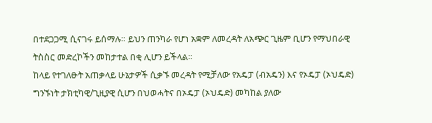በተደጋጋሚ ሲናገሩ ይሰማሉ። ይህን ጠንካራ የሆነ አቋም ለመረዳት ለአጭር ጊዜም ቢሆን የማህበራዊ ትስስር መድረኮችን መከታተል በቂ ሊሆን ይችላል።
ከላይ የተገለፁት አጠቃላይ ሁኔታዎች ሲቃኙ መረዳት የሚቻለው የአዴፓ (ብአዴን) እና የኦዴፓ (ኦህዴድ) ግንኙነት ታክቲካዊ/ጊዚያዊ ሲሆን በህወሓትና በኦዴፓ (ኦህዴድ) መካከል ያለው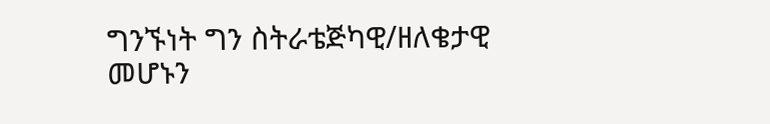ግንኙነት ግን ስትራቴጅካዊ/ዘለቄታዊ መሆኑን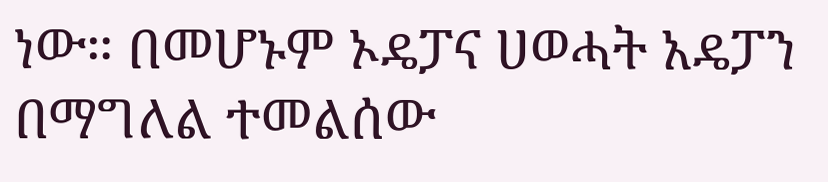ነው። በመሆኑም ኦዴፓና ሀወሓት አዴፓን በማግለል ተመልሰው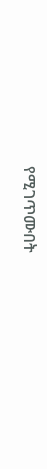የሚገጥሙበት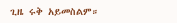ጊዜ ሩቅ አይመስልም።